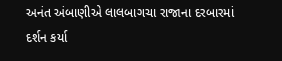અનંત અંબાણીએ લાલબાગચા રાજાના દરબારમાં દર્શન કર્યા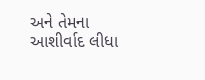અને તેમના આશીર્વાદ લીધા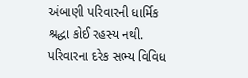અંબાણી પરિવારની ધાર્મિક શ્રદ્ધા કોઈ રહસ્ય નથી. પરિવારના દરેક સભ્ય વિવિધ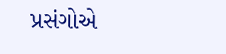પ્રસંગોએ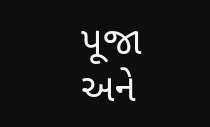પૂજા અને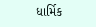ધાર્મિક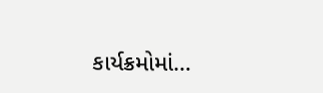કાર્યક્રમોમાં…